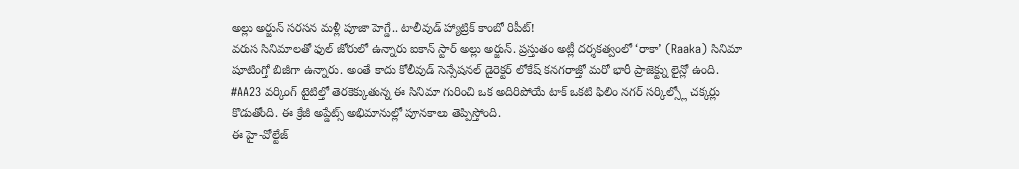అల్లు అర్జున్ సరసన మళ్లీ పూజా హెగ్డే.. టాలీవుడ్ హ్యాట్రిక్ కాంబో రిపీట్!
వరుస సినిమాలతో ఫుల్ జోరులో ఉన్నారు ఐకాన్ స్టార్ అల్లు అర్జున్. ప్రస్తుతం అట్లీ దర్శకత్వంలో ‘రాకా’ (Raaka) సినిమా షూటింగ్తో బిజీగా ఉన్నారు. అంతే కాదు కోలీవుడ్ సెన్సేషనల్ డైరెక్టర్ లోకేష్ కనగరాజ్తో మరో భారీ ప్రాజెక్ట్ను లైన్లో ఉంది. #AA23 వర్కింగ్ టైటిల్తో తెరకెక్కుతున్న ఈ సినిమా గురించి ఒక అదిరిపోయే టాక్ ఒకటి ఫిలిం నగర్ సర్కిల్స్లో చక్కర్లు కొడుతోంది. ఈ క్రేజీ అప్డేట్స్ అభిమానుల్లో పూనకాలు తెప్పిస్తోంది.
ఈ హై-వోల్టేజ్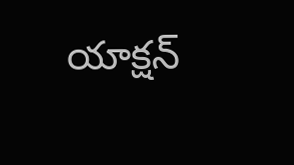యాక్షన్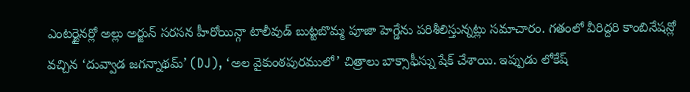ఎంటర్టైనర్లో అల్లు అర్జున్ సరసన హీరోయిన్గా టాలీవుడ్ బుట్టబొమ్మ పూజా హెగ్డేను పరిశీలిస్తున్నట్లు సమాచారం. గతంలో వీరిద్దరి కాంబినేషన్లో వచ్చిన ‘దువ్వాడ జగన్నాథమ్’ (DJ), ‘అల వైకుంఠపురములో’ చిత్రాలు బాక్సాఫీస్ను షేక్ చేశాయి. ఇప్పుడు లోకేష్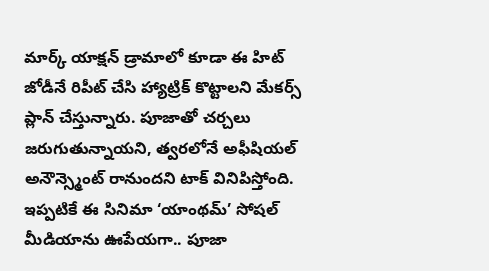మార్క్ యాక్షన్ డ్రామాలో కూడా ఈ హిట్ జోడీనే రిపీట్ చేసి హ్యాట్రిక్ కొట్టాలని మేకర్స్ ప్లాన్ చేస్తున్నారు. పూజాతో చర్చలు జరుగుతున్నాయని, త్వరలోనే అఫీషియల్ అనౌన్స్మెంట్ రానుందని టాక్ వినిపిస్తోంది. ఇప్పటికే ఈ సినిమా ‘యాంథమ్’ సోషల్ మీడియాను ఊపేయగా.. పూజా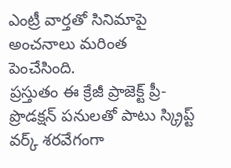ఎంట్రీ వార్తతో సినిమాపై అంచనాలు మరింత పెంచేసింది.
ప్రస్తుతం ఈ క్రేజీ ప్రాజెక్ట్ ప్రీ-ప్రొడక్షన్ పనులతో పాటు స్క్రిప్ట్ వర్క్ శరవేగంగా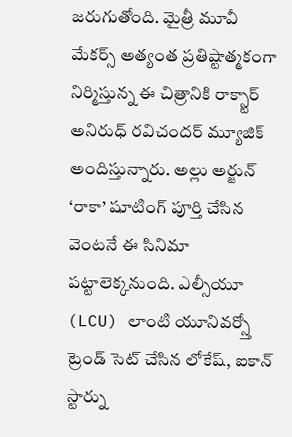జరుగుతోంది. మైత్రీ మూవీ మేకర్స్ అత్యంత ప్రతిష్టాత్మకంగా నిర్మిస్తున్న ఈ చిత్రానికి రాక్స్టార్ అనిరుధ్ రవిచందర్ మ్యూజిక్ అందిస్తున్నారు. అల్లు అర్జున్ ‘రాకా’ షూటింగ్ పూర్తి చేసిన వెంటనే ఈ సినిమా పట్టాలెక్కనుంది. ఎల్సీయూ (LCU) లాంటి యూనివర్స్తో ట్రెండ్ సెట్ చేసిన లోకేష్, ఐకాన్ స్టార్ను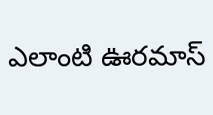ఎలాంటి ఊరమాస్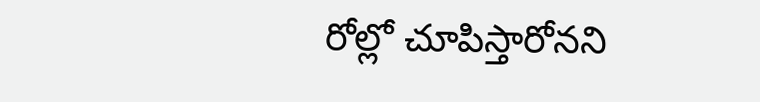రోల్లో చూపిస్తారోనని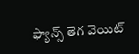ఫ్యాన్స్ తెగ వెయిట్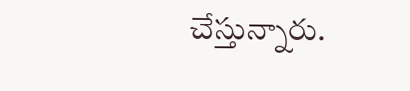చేస్తున్నారు.